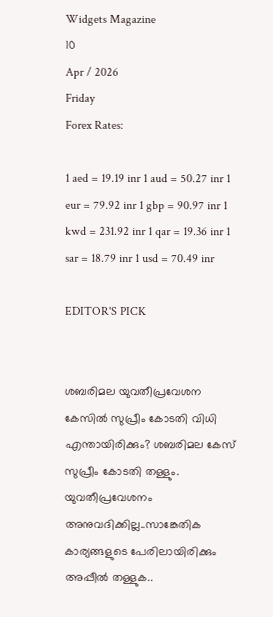Widgets Magazine
10
Apr / 2026
Friday
Forex Rates:

1 aed = 19.19 inr 1 aud = 50.27 inr 1 eur = 79.92 inr 1 gbp = 90.97 inr 1 kwd = 231.92 inr 1 qar = 19.36 inr 1 sar = 18.79 inr 1 usd = 70.49 inr

EDITOR'S PICK


ശബരിമല യുവതീപ്രവേശന കേസിൽ സുപ്രീം കോടതി വിധി എന്തായിരിക്കും? ശബരിമല കേസ് സുപ്രീം കോടതി തള്ളും. യുവതീപ്രവേശനം അനുവദിക്കില്ല..സാങ്കേതിക കാര്യങ്ങളുടെ പേരിലായിരിക്കും അപ്പീൽ തള്ളുക..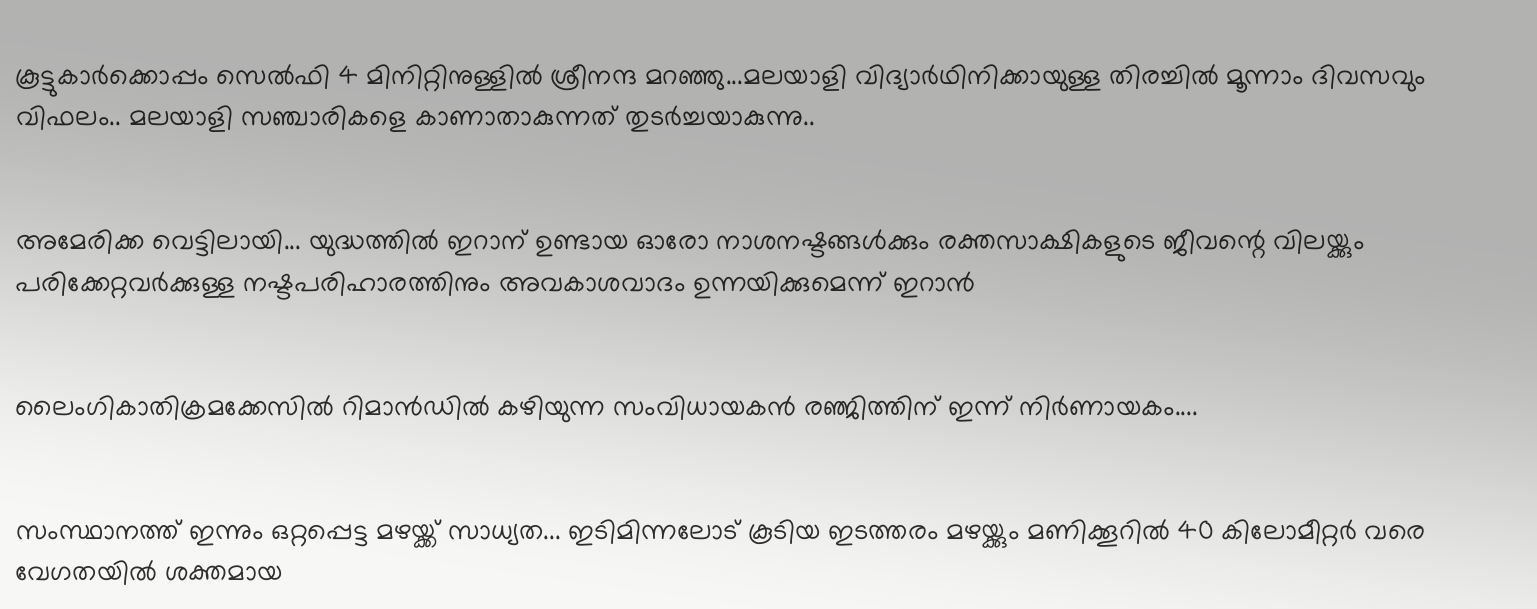കൂട്ടുകാർക്കൊപ്പം സെൽഫി 4 മിനിറ്റിനുള്ളില്‍ ശ്രീനന്ദ മറഞ്ഞു...മലയാളി വിദ്യാര്‍ഥിനിക്കായുള്ള തിരച്ചില്‍ മൂന്നാം ദിവസവും വിഫലം.. മലയാളി സഞ്ചാരികളെ കാണാതാകുന്നത് തുടർച്ചയാകുന്നു..


അമേരിക്ക വെട്ടിലായി... യുദ്ധത്തിൽ ഇറാന് ഉണ്ടായ ഓരോ നാശനഷ്ടങ്ങൾക്കും രക്തസാക്ഷികളുടെ ജീവന്റെ വിലയ്ക്കും പരിക്കേറ്റവർക്കുള്ള നഷ്ടപരിഹാരത്തിനും അവകാശവാദം ഉന്നയിക്കുമെന്ന് ഇറാന്‍


ലൈംഗികാതിക്രമക്കേസിൽ റിമാൻഡിൽ കഴിയുന്ന സംവിധായകൻ രഞ്ജിത്തിന് ഇന്ന് നിർണായകം....


സംസ്ഥാനത്ത് ഇന്നും ഒറ്റപ്പെട്ട മഴയ്ക്ക് സാധ്യത... ഇടിമിന്നലോട് കൂടിയ ഇടത്തരം മഴയ്ക്കും മണിക്കൂറിൽ 40 കിലോമീറ്റർ വരെ വേഗതയിൽ ശക്തമായ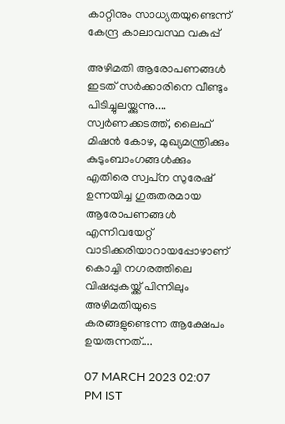കാറ്റിനും സാധ്യതയുണ്ടെന്ന് കേന്ദ്ര കാലാവസ്ഥ വകുപ്പ്

അഴിമതി ആരോപണങ്ങള്‍ ഇടത് സര്‍ക്കാരിനെ വീണ്ടും പിടിച്ചുലയ്ക്കുന്നു.... സ്വര്‍ണക്കടത്ത്, ലൈഫ് മിഷന്‍ കോഴ, മുഖ്യമന്ത്രിക്കും കുടുംബാംഗങ്ങള്‍ക്കും എതിരെ സ്വപ്‌ന സുരേഷ് ഉന്നയിച്ച ഗുരുതരമായ ആരോപണങ്ങള്‍ എന്നിവയേറ്റ് വാടിക്കരിയാറായപ്പോഴാണ് കൊച്ചി നഗരത്തിലെ വിഷപ്പുകയ്ക്ക് പിന്നിലും അഴിമതിയുടെ കരങ്ങളുണ്ടെന്ന ആക്ഷേപം ഉയരുന്നത്....

07 MARCH 2023 02:07 PM IST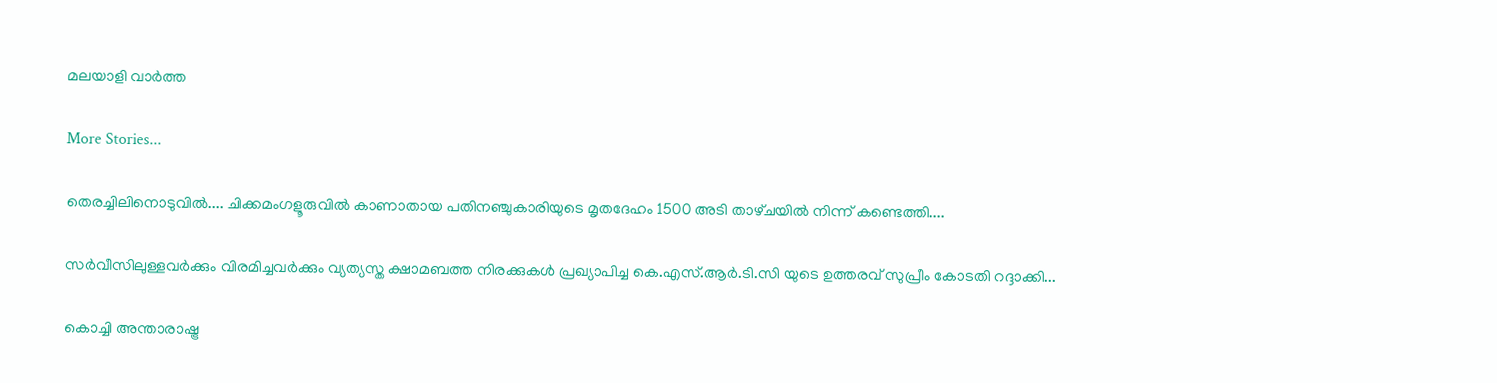മലയാളി വാര്‍ത്ത

More Stories...

തെരച്ചിലിനൊടുവിൽ.... ചിക്കമംഗളൂരുവിൽ കാണാതായ പതിനഞ്ചുകാരിയുടെ മൃതദേഹം 1500 അടി താഴ്‌ചയിൽ നിന്ന് കണ്ടെത്തി....

സർവീസിലുള്ളവർക്കും വിരമിച്ചവർക്കും വ്യത്യസ്ത ക്ഷാമബത്ത നിരക്കുകൾ പ്രഖ്യാപിച്ച കെ.എസ്.ആർ.ടി.സി യുടെ ഉത്തരവ് സുപ്രീം കോടതി റദ്ദാക്കി...

കൊച്ചി അന്താരാഷ്ട്ര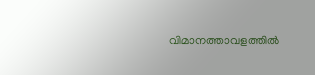വിമാനത്താവളത്തിൽ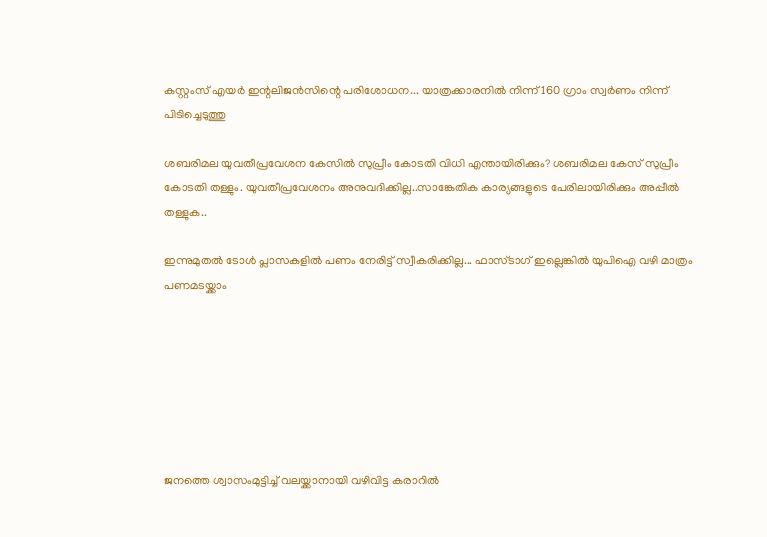കസ്റ്റംസ് എയർ ഇന്റലിജൻസിന്റെ പരിശോധന... യാത്രക്കാരനിൽ നിന്ന് 160 ഗ്രാം സ്വർണം നിന്ന് പിടിച്ചെടുത്തു

ശബരിമല യുവതീപ്രവേശന കേസിൽ സുപ്രീം കോടതി വിധി എന്തായിരിക്കും? ശബരിമല കേസ് സുപ്രീം കോടതി തള്ളും. യുവതീപ്രവേശനം അനുവദിക്കില്ല..സാങ്കേതിക കാര്യങ്ങളുടെ പേരിലായിരിക്കും അപ്പീൽ തള്ളുക..

ഇന്നുമുതൽ ടോൾ പ്ലാസകളിൽ പണം നേരിട്ട് സ്വീകരിക്കില്ല... ഫാസ്ടാഗ് ഇല്ലെങ്കിൽ യുപിഐ വഴി മാത്രം പണമടയ്ക്കാം







ജനത്തെ ശ്വാസംമുട്ടിച്ച് വലയ്ക്കാനായി വഴിവിട്ട കരാറില്‍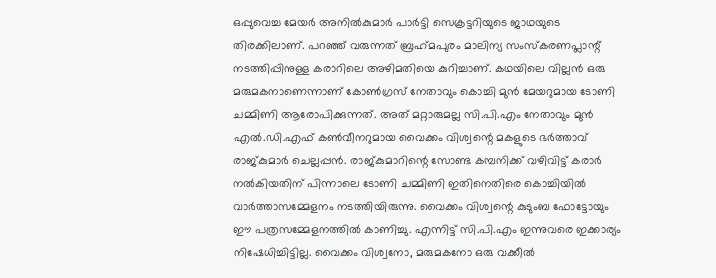ഒപ്പുവെച്ച മേയര്‍ അനില്‍കുമാര്‍ പാര്‍ട്ടി സെക്രട്ടറിയുടെ ജാഥയുടെ തിരക്കിലാണ്. പറഞ്ഞ് വരുന്നത് ബ്രഹ്‌മപുരം മാലിന്യ സംസ്‌കരണപ്ലാന്റ് നടത്തിപ്പിനുള്ള കരാറിലെ അഴിമതിയെ കുറിച്ചാണ്. കഥയിലെ വില്ലന്‍ ഒരു മരുമകനാണെന്നാണ് കോണ്‍ഗ്രസ് നേതാവും കൊച്ചി മുന്‍ മേയറുമായ ടോണി ചമ്മിണി ആരോപിക്കുന്നത്. അത് മറ്റാരുമല്ല സി.പി.എം നേതാവും മുന്‍ എല്‍.ഡി.എഫ് കണ്‍വീനറുമായ വൈക്കം വിശ്വന്റെ മകളുടെ ഭര്‍ത്താവ് രാജ്കുമാര്‍ ചെല്ലപ്പന്‍. രാജ്കുമാറിന്റെ സോണ്ട കമ്പനിക്ക് വഴിവിട്ട് കരാര്‍ നല്‍കിയതിന് പിന്നാലെ ടോണി ചമ്മിണി ഇതിനെതിരെ കൊച്ചിയില്‍ വാര്‍ത്താസമ്മേളനം നടത്തിയിരുന്നു. വൈക്കം വിശ്വന്റെ കുടുംബ ഫോട്ടോയും ഈ പത്രസമ്മേളനത്തില്‍ കാണിച്ചു. എന്നിട്ട് സി.പി.എം ഇന്നുവരെ ഇക്കാര്യം നിഷേധിച്ചിട്ടില്ല. വൈക്കം വിശ്വനോ, മരുമകനോ ഒരു വക്കീല്‍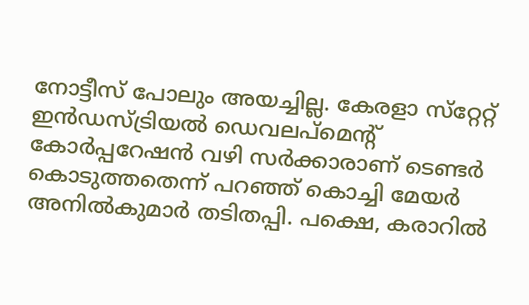നോട്ടീസ് പോലും അയച്ചില്ല. കേരളാ സ്‌റ്റേറ്റ് ഇന്‍ഡസ്ട്രിയല്‍ ഡെവലപ്‌മെന്റ് കോര്‍പ്പറേഷന്‍ വഴി സര്‍ക്കാരാണ് ടെണ്ടര്‍ കൊടുത്തതെന്ന് പറഞ്ഞ് കൊച്ചി മേയര്‍ അനില്‍കുമാര്‍ തടിതപ്പി. പക്ഷെ, കരാറില്‍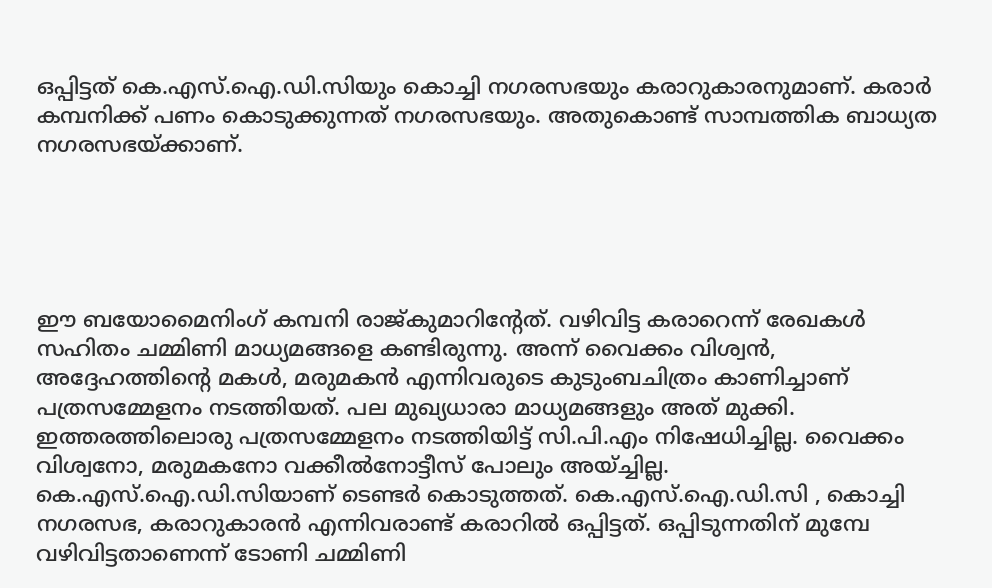ഒപ്പിട്ടത് കെ.എസ്.ഐ.ഡി.സിയും കൊച്ചി നഗരസഭയും കരാറുകാരനുമാണ്. കരാര്‍ കമ്പനിക്ക് പണം കൊടുക്കുന്നത് നഗരസഭയും. അതുകൊണ്ട് സാമ്പത്തിക ബാധ്യത നഗരസഭയ്ക്കാണ്.





ഈ ബയോമൈനിംഗ് കമ്പനി രാജ്കുമാറിന്റേത്. വഴിവിട്ട കരാറെന്ന് രേഖകള്‍ സഹിതം ചമ്മിണി മാധ്യമങ്ങളെ കണ്ടിരുന്നു. അന്ന് വൈക്കം വിശ്വന്‍, അദ്ദേഹത്തിന്റെ മകള്‍, മരുമകന്‍ എന്നിവരുടെ കുടുംബചിത്രം കാണിച്ചാണ് പത്രസമ്മേളനം നടത്തിയത്. പല മുഖ്യധാരാ മാധ്യമങ്ങളും അത് മുക്കി. ഇത്തരത്തിലൊരു പത്രസമ്മേളനം നടത്തിയിട്ട് സി.പി.എം നിഷേധിച്ചില്ല. വൈക്കം വിശ്വനോ, മരുമകനോ വക്കീല്‍നോട്ടീസ് പോലും അയ്ച്ചില്ല. കെ.എസ്.ഐ.ഡി.സിയാണ് ടെണ്ടര്‍ കൊടുത്തത്. കെ.എസ്.ഐ.ഡി.സി , കൊച്ചി നഗരസഭ, കരാറുകാരന്‍ എന്നിവരാണ്ട് കരാറില്‍ ഒപ്പിട്ടത്. ഒപ്പിടുന്നതിന് മുമ്പേ വഴിവിട്ടതാണെന്ന് ടോണി ചമ്മിണി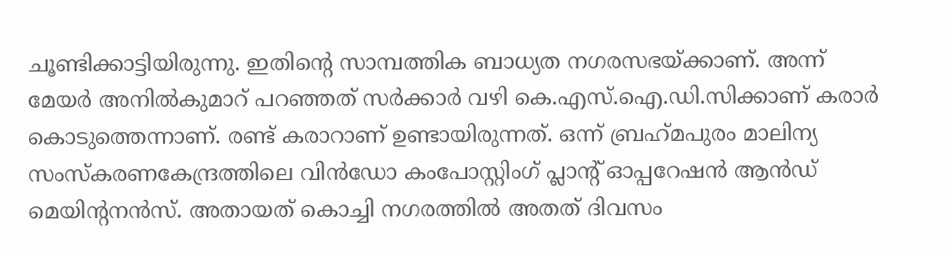ചൂണ്ടിക്കാട്ടിയിരുന്നു. ഇതിന്റെ സാമ്പത്തിക ബാധ്യത നഗരസഭയ്ക്കാണ്. അന്ന് മേയര്‍ അനില്‍കുമാറ് പറഞ്ഞത് സര്‍ക്കാര്‍ വഴി കെ.എസ്.ഐ.ഡി.സിക്കാണ് കരാര്‍ കൊടുത്തെന്നാണ്. രണ്ട് കരാറാണ് ഉണ്ടായിരുന്നത്. ഒന്ന് ബ്രഹ്‌മപുരം മാലിന്യ സംസ്‌കരണകേന്ദ്രത്തിലെ വിന്‍ഡോ കംപോസ്റ്റിംഗ് പ്ലാന്റ് ഓപ്പറേഷന്‍ ആന്‍ഡ് മെയിന്റനന്‍സ്. അതായത് കൊച്ചി നഗരത്തില്‍ അതത് ദിവസം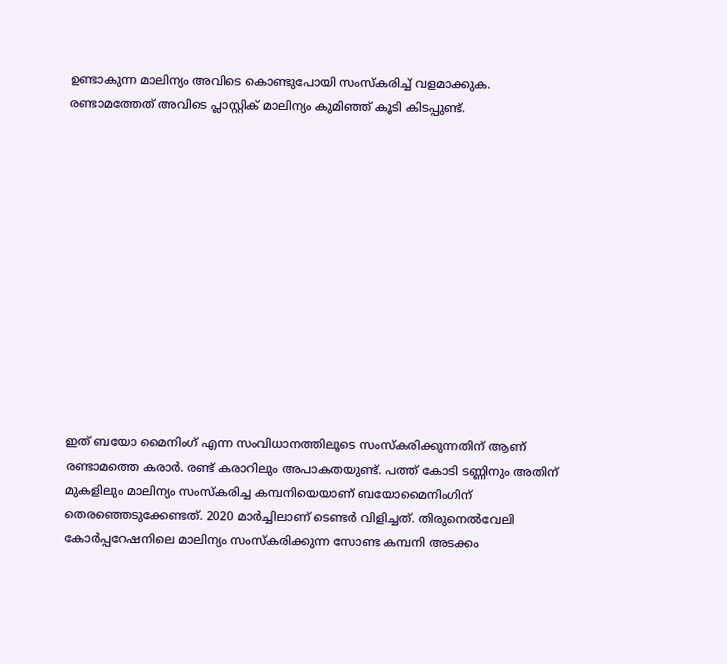ഉണ്ടാകുന്ന മാലിന്യം അവിടെ കൊണ്ടുപോയി സംസ്‌കരിച്ച് വളമാക്കുക. രണ്ടാമത്തേത് അവിടെ പ്ലാസ്റ്റിക് മാലിന്യം കുമിഞ്ഞ് കൂടി കിടപ്പുണ്ട്.













ഇത് ബയോ മൈനിംഗ് എന്ന സംവിധാനത്തിലൂടെ സംസ്‌കരിക്കുന്നതിന് ആണ് രണ്ടാമത്തെ കരാര്‍. രണ്ട് കരാറിലും അപാകതയുണ്ട്. പത്ത് കോടി ടണ്ണിനും അതിന് മുകളിലും മാലിന്യം സംസ്‌കരിച്ച കമ്പനിയെയാണ് ബയോമൈനിംഗിന് തെരഞ്ഞെടുക്കേണ്ടത്. 2020 മാര്‍ച്ചിലാണ് ടെണ്ടര്‍ വിളിച്ചത്. തിരുനെല്‍വേലി കോര്‍പ്പറേഷനിലെ മാലിന്യം സംസ്‌കരിക്കുന്ന സോണ്ട കമ്പനി അടക്കം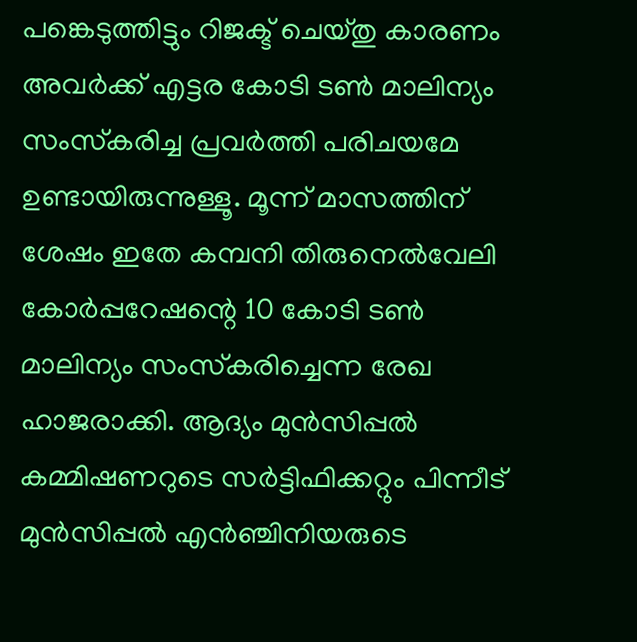പങ്കെടുത്തിട്ടും റിജക്ട് ചെയ്തു കാരണം അവര്‍ക്ക് എട്ടര കോടി ടണ്‍ മാലിന്യം സംസ്‌കരിച്ച പ്രവര്‍ത്തി പരിചയമേ ഉണ്ടായിരുന്നുള്ളൂ. മൂന്ന് മാസത്തിന് ശേഷം ഇതേ കമ്പനി തിരുനെല്‍വേലി കോര്‍പ്പറേഷന്റെ 10 കോടി ടണ്‍ മാലിന്യം സംസ്‌കരിച്ചെന്ന രേഖ ഹാജരാക്കി. ആദ്യം മുന്‍സിപ്പല്‍ കമ്മിഷണറുടെ സര്‍ട്ടിഫിക്കറ്റും പിന്നീട് മുന്‍സിപ്പല്‍ എന്‍ഞ്ചിനിയരുടെ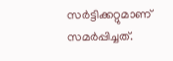സര്‍ട്ടിക്കറ്റുമാണ് സമര്‍പ്പിച്ചത്.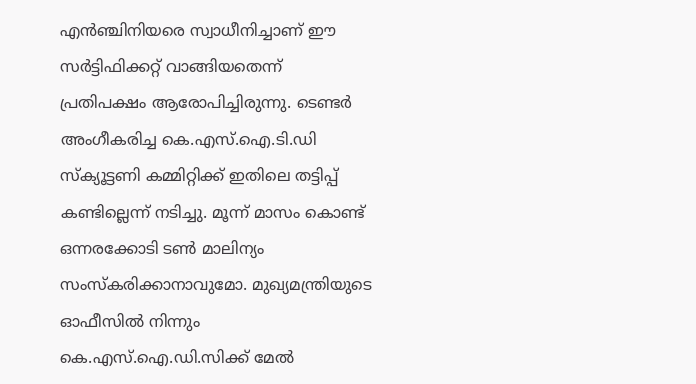എന്‍ഞ്ചിനിയരെ സ്വാധീനിച്ചാണ് ഈ സര്‍ട്ടിഫിക്കറ്റ് വാങ്ങിയതെന്ന് പ്രതിപക്ഷം ആരോപിച്ചിരുന്നു. ടെണ്ടര്‍ അംഗീകരിച്ച കെ.എസ്.ഐ.ടി.ഡി സ്‌ക്യൂട്ടണി കമ്മിറ്റിക്ക് ഇതിലെ തട്ടിപ്പ് കണ്ടില്ലെന്ന് നടിച്ചു. മൂന്ന് മാസം കൊണ്ട് ഒന്നരക്കോടി ടണ്‍ മാലിന്യം സംസ്‌കരിക്കാനാവുമോ. മുഖ്യമന്ത്രിയുടെ ഓഫീസില്‍ നിന്നും കെ.എസ്.ഐ.ഡി.സിക്ക് മേല്‍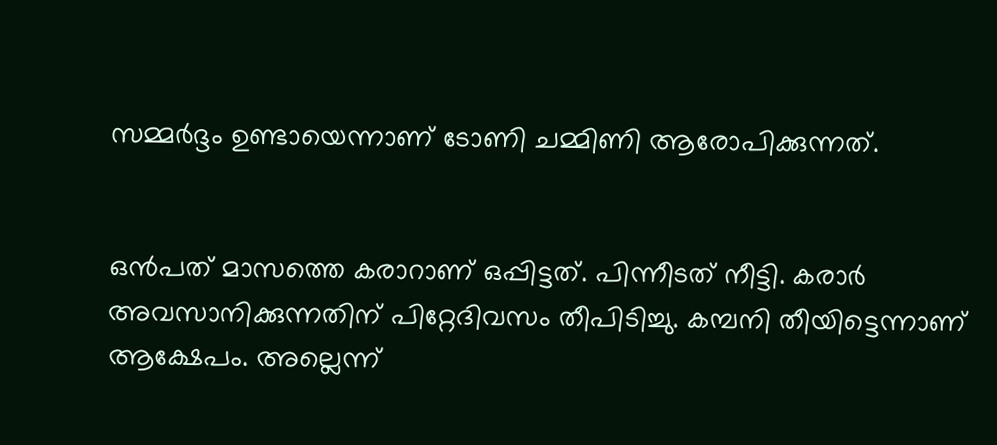സമ്മര്‍ദ്ദം ഉണ്ടായെന്നാണ് ടോണി ചമ്മിണി ആരോപിക്കുന്നത്.


ഒന്‍പത് മാസത്തെ കരാറാണ് ഒപ്പിട്ടത്. പിന്നീടത് നീട്ടി. കരാര്‍ അവസാനിക്കുന്നതിന് പിറ്റേദിവസം തീപിടിച്ചു. കമ്പനി തീയിട്ടെന്നാണ് ആക്ഷേപം. അല്ലെന്ന്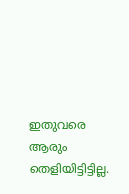ഇതുവരെ ആരും തെളിയിട്ടിട്ടില്ല.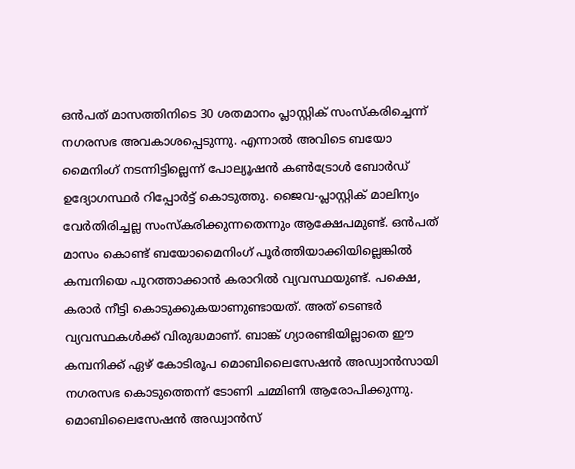ഒന്‍പത് മാസത്തിനിടെ 30 ശതമാനം പ്ലാസ്റ്റിക് സംസ്‌കരിച്ചെന്ന് നഗരസഭ അവകാശപ്പെടുന്നു. എന്നാല്‍ അവിടെ ബയോ മൈനിംഗ് നടന്നിട്ടില്ലെന്ന് പോല്യൂഷന്‍ കണ്‍ട്രോള്‍ ബോര്‍ഡ് ഉദ്യോഗസ്ഥര്‍ റിപ്പോര്‍ട്ട് കൊടുത്തു. ജൈവ-പ്ലാസ്റ്റിക് മാലിന്യം വേര്‍തിരിച്ചല്ല സംസ്‌കരിക്കുന്നതെന്നും ആക്ഷേപമുണ്ട്. ഒന്‍പത് മാസം കൊണ്ട് ബയോമൈനിംഗ് പൂര്‍ത്തിയാക്കിയില്ലെങ്കില്‍ കമ്പനിയെ പുറത്താക്കാന്‍ കരാറില്‍ വ്യവസ്ഥയുണ്ട്. പക്ഷെ, കരാര്‍ നീട്ടി കൊടുക്കുകയാണുണ്ടായത്. അത് ടെണ്ടര്‍ വ്യവസ്ഥകള്‍ക്ക് വിരുദ്ധമാണ്. ബാങ്ക് ഗ്യാരണ്ടിയില്ലാതെ ഈ കമ്പനിക്ക് ഏഴ് കോടിരൂപ മൊബിലൈസേഷന്‍ അഡ്വാന്‍സായി നഗരസഭ കൊടുത്തെന്ന് ടോണി ചമ്മിണി ആരോപിക്കുന്നു. മൊബിലൈസേഷന്‍ അഡ്വാന്‍സ്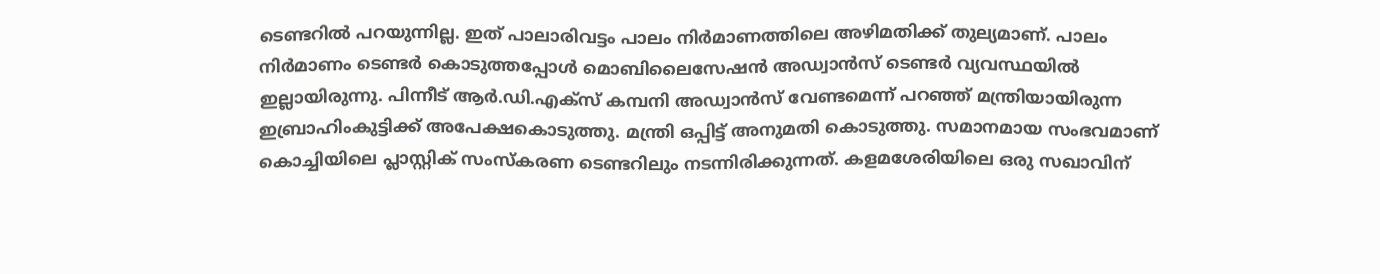ടെണ്ടറില്‍ പറയുന്നില്ല. ഇത് പാലാരിവട്ടം പാലം നിര്‍മാണത്തിലെ അഴിമതിക്ക് തുല്യമാണ്. പാലം നിര്‍മാണം ടെണ്ടര്‍ കൊടുത്തപ്പോള്‍ മൊബിലൈസേഷന്‍ അഡ്വാന്‍സ് ടെണ്ടര്‍ വ്യവസ്ഥയില്‍ ഇല്ലായിരുന്നു. പിന്നീട് ആര്‍.ഡി.എക്‌സ് കമ്പനി അഡ്വാന്‍സ് വേണ്ടമെന്ന് പറഞ്ഞ് മന്ത്രിയായിരുന്ന ഇബ്രാഹിംകുട്ടിക്ക് അപേക്ഷകൊടുത്തു. മന്ത്രി ഒപ്പിട്ട് അനുമതി കൊടുത്തു. സമാനമായ സംഭവമാണ് കൊച്ചിയിലെ പ്ലാസ്റ്റിക് സംസ്‌കരണ ടെണ്ടറിലും നടന്നിരിക്കുന്നത്. കളമശേരിയിലെ ഒരു സഖാവിന്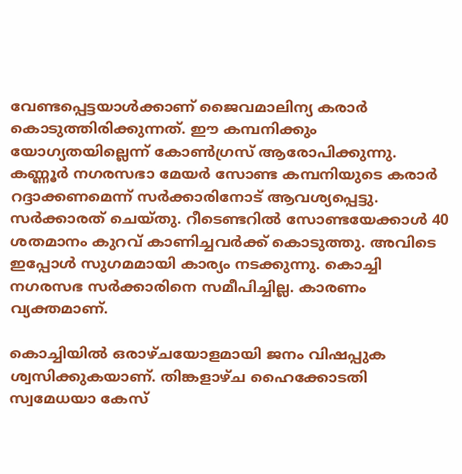വേണ്ടപ്പെട്ടയാള്‍ക്കാണ് ജൈവമാലിന്യ കരാര്‍ കൊടുത്തിരിക്കുന്നത്. ഈ കമ്പനിക്കും യോഗ്യതയില്ലെന്ന് കോണ്‍ഗ്രസ് ആരോപിക്കുന്നു. കണ്ണൂര്‍ നഗരസഭാ മേയര്‍ സോണ്ട കമ്പനിയുടെ കരാര്‍ റദ്ദാക്കണമെന്ന് സര്‍ക്കാരിനോട് ആവശ്യപ്പെട്ടു. സര്‍ക്കാരത് ചെയ്തു. റീടെണ്ടറില്‍ സോണ്ടയേക്കാള്‍ 40 ശതമാനം കുറവ് കാണിച്ചവര്‍ക്ക് കൊടുത്തു. അവിടെ ഇപ്പോള്‍ സുഗമമായി കാര്യം നടക്കുന്നു. കൊച്ചി നഗരസഭ സര്‍ക്കാരിനെ സമീപിച്ചില്ല. കാരണം വ്യക്തമാണ്.

കൊച്ചിയില്‍ ഒരാഴ്ചയോളമായി ജനം വിഷപ്പുക ശ്വസിക്കുകയാണ്. തിങ്കളാഴ്ച ഹൈക്കോടതി സ്വമേധയാ കേസ്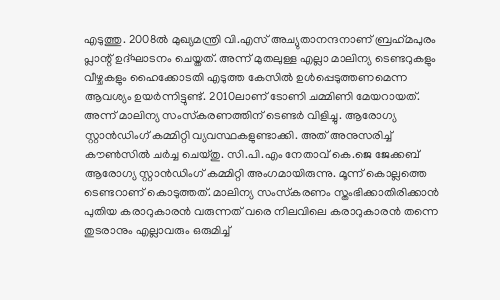എടുത്തു. 2008ല്‍ മുഖ്യമന്ത്രി വി.എസ് അച്യുതാനന്ദനാണ് ബ്രഹ്‌മപുരം പ്ലാന്റ് ഉദ്ഘാടനം ചെയ്തത്. അന്ന് മുതലുള്ള എല്ലാ മാലിന്യ ടെണ്ടറുകളും വീഴ്ചകളും ഹൈക്കോടതി എടുത്ത കേസില്‍ ഉള്‍പ്പെടുത്തണമെന്ന ആവശ്യം ഉയര്‍ന്നിട്ടുണ്ട്. 2010ലാണ് ടോണി ചമ്മിണി മേയറായത്. അന്ന് മാലിന്യ സംസ്‌കരണത്തിന് ടെണ്ടര്‍ വിളിച്ചു. ആരോഗ്യ സ്റ്റാന്‍ഡിംഗ് കമ്മിറ്റി വ്യവസ്ഥകളുണ്ടാക്കി. അത് അനുസരിച്ച് കൗണ്‍സില്‍ ചര്‍ച്ച ചെയ്തു. സി.പി.എം നേതാവ് കെ.ജെ ജേക്കബ് ആരോഗ്യ സ്റ്റാന്‍ഡിംഗ് കമ്മിറ്റി അംഗമായിരുന്നു. മൂന്ന് കൊല്ലത്തെ ടെണ്ടറാണ് കൊടുത്തത്. മാലിന്യ സംസ്‌കരണം സ്തംഭിക്കാതിരിക്കാന്‍ പുതിയ കരാറുകാരന്‍ വരുന്നത് വരെ നിലവിലെ കരാറുകാരന്‍ തന്നെ തുടരാനും എല്ലാവരും ഒരുമിച്ച്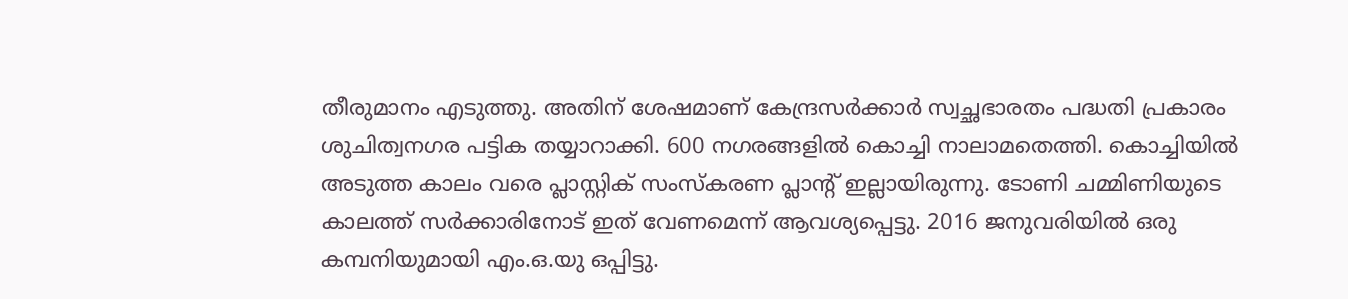തീരുമാനം എടുത്തു. അതിന് ശേഷമാണ് കേന്ദ്രസര്‍ക്കാര്‍ സ്വച്ഛഭാരതം പദ്ധതി പ്രകാരം ശുചിത്വനഗര പട്ടിക തയ്യാറാക്കി. 600 നഗരങ്ങളില്‍ കൊച്ചി നാലാമതെത്തി. കൊച്ചിയില്‍ അടുത്ത കാലം വരെ പ്ലാസ്റ്റിക് സംസ്‌കരണ പ്ലാന്റ് ഇല്ലായിരുന്നു. ടോണി ചമ്മിണിയുടെ കാലത്ത് സര്‍ക്കാരിനോട് ഇത് വേണമെന്ന് ആവശ്യപ്പെട്ടു. 2016 ജനുവരിയില്‍ ഒരു കമ്പനിയുമായി എം.ഒ.യു ഒപ്പിട്ടു.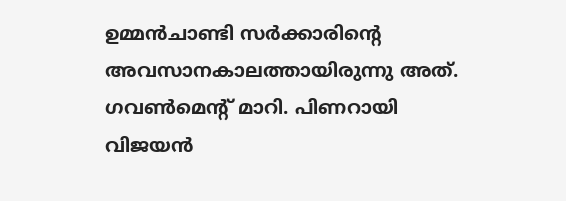ഉമ്മന്‍ചാണ്ടി സര്‍ക്കാരിന്റെ അവസാനകാലത്തായിരുന്നു അത്. ഗവണ്‍മെന്റ് മാറി. പിണറായി വിജയന്‍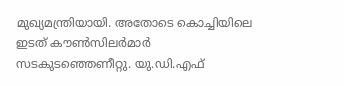മുഖ്യമന്ത്രിയായി. അതോടെ കൊച്ചിയിലെ ഇടത് കൗണ്‍സിലര്‍മാര്‍ സടകുടഞ്ഞെണീറ്റു. യു.ഡി.എഫ്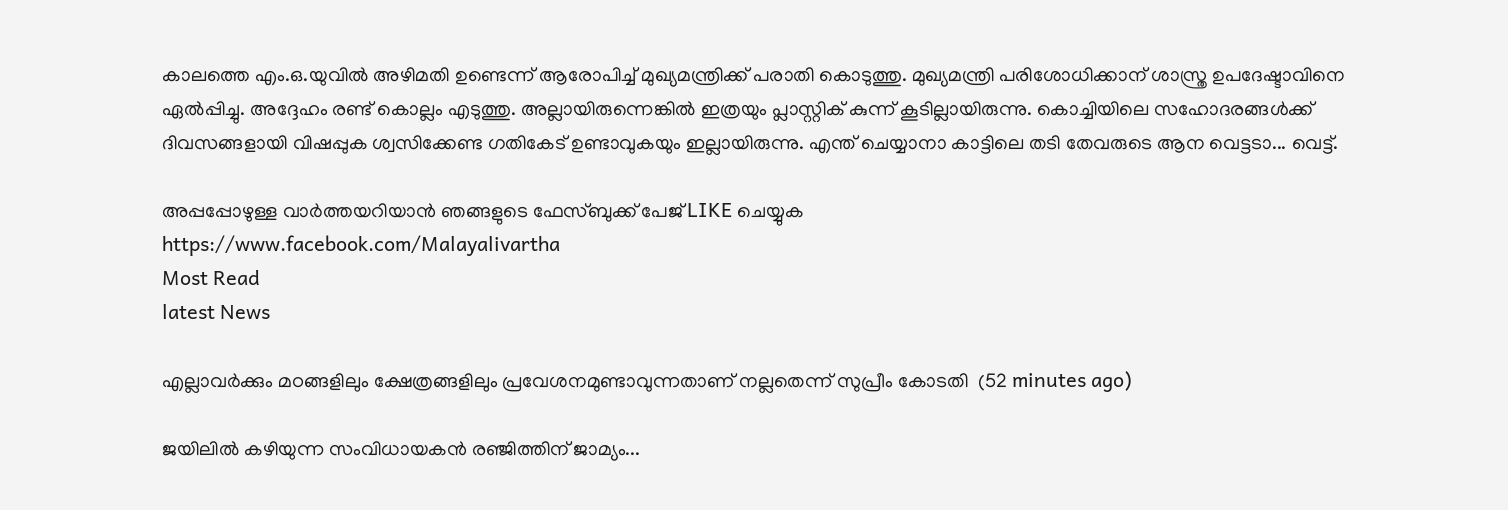കാലത്തെ എം.ഒ.യുവില്‍ അഴിമതി ഉണ്ടെന്ന് ആരോപിച്ച് മുഖ്യമന്ത്രിക്ക് പരാതി കൊടുത്തു. മുഖ്യമന്ത്രി പരിശോധിക്കാന് ശാസ്ത്ര ഉപദേഷ്ടാവിനെ ഏല്‍പ്പിച്ചു. അദ്ദേഹം രണ്ട് കൊല്ലം എടുത്തു. അല്ലായിരുന്നെങ്കില്‍ ഇത്രയും പ്ലാസ്റ്റിക് കുന്ന് കൂടില്ലായിരുന്നു. കൊച്ചിയിലെ സഹോദരങ്ങള്‍ക്ക് ദിവസങ്ങളായി വിഷപ്പുക ശ്വസിക്കേണ്ട ഗതികേട് ഉണ്ടാവുകയും ഇല്ലായിരുന്നു. എന്ത് ചെയ്യാനാ കാട്ടിലെ തടി തേവരുടെ ആന വെട്ടടാ... വെട്ട്.

അപ്പപ്പോഴുള്ള വാര്‍ത്തയറിയാന്‍ ഞങ്ങളുടെ ഫേസ്‌ബുക്ക്‌ പേജ് LIKE ചെയ്യുക
https://www.facebook.com/Malayalivartha
Most Read
latest News

എല്ലാവർക്കും മഠങ്ങളിലും ക്ഷേത്രങ്ങളിലും പ്രവേശനമുണ്ടാവുന്നതാണ് നല്ലതെന്ന് സുപ്രീം കോടതി  (52 minutes ago)

ജയിലിൽ കഴിയുന്ന സംവിധായകൻ രഞ്ജിത്തിന് ജാമ്യം...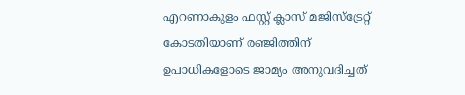എറണാകുളം ഫസ്റ്റ് ക്ലാസ് മജിസ്‌ട്രേറ്റ് കോടതിയാണ് രഞ്ജിത്തിന് ഉപാധികളോടെ ജാമ്യം അനുവദിച്ചത്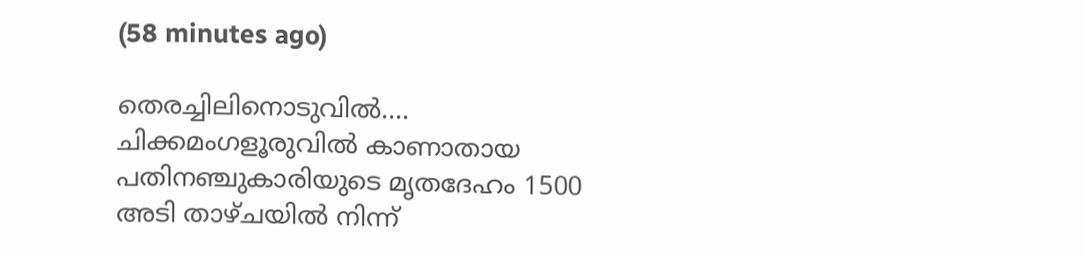(58 minutes ago)

തെരച്ചിലിനൊടുവിൽ.... ചിക്കമംഗളൂരുവിൽ കാണാതായ പതിനഞ്ചുകാരിയുടെ മൃതദേഹം 1500 അടി താഴ്‌ചയിൽ നിന്ന്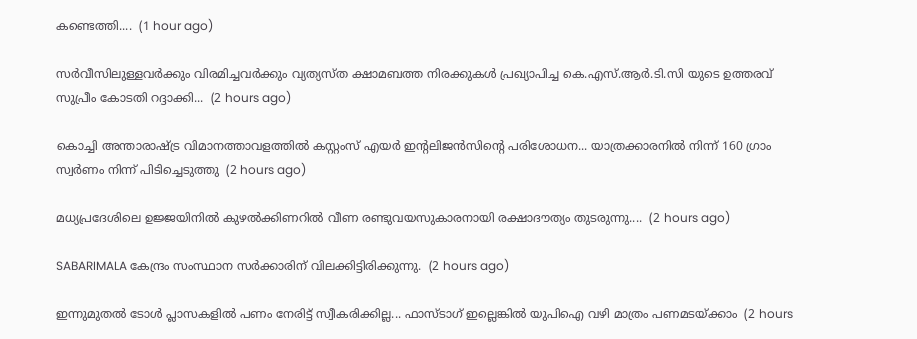കണ്ടെത്തി....  (1 hour ago)

സർവീസിലുള്ളവർക്കും വിരമിച്ചവർക്കും വ്യത്യസ്ത ക്ഷാമബത്ത നിരക്കുകൾ പ്രഖ്യാപിച്ച കെ.എസ്.ആർ.ടി.സി യുടെ ഉത്തരവ് സുപ്രീം കോടതി റദ്ദാക്കി...  (2 hours ago)

കൊച്ചി അന്താരാഷ്ട്ര വിമാനത്താവളത്തിൽ കസ്റ്റംസ് എയർ ഇന്റലിജൻസിന്റെ പരിശോധന... യാത്രക്കാരനിൽ നിന്ന് 160 ഗ്രാം സ്വർണം നിന്ന് പിടിച്ചെടുത്തു  (2 hours ago)

മധ്യപ്രദേശിലെ ഉജ്ജയിനിൽ കുഴൽക്കിണറിൽ വീണ രണ്ടുവയസുകാരനായി രക്ഷാദൗത്യം തുടരുന്നു....  (2 hours ago)

SABARIMALA കേന്ദ്രം സംസ്ഥാന സർക്കാരിന് വിലക്കിട്ടിരിക്കുന്നു.  (2 hours ago)

ഇന്നുമുതൽ ടോൾ പ്ലാസകളിൽ പണം നേരിട്ട് സ്വീകരിക്കില്ല... ഫാസ്ടാഗ് ഇല്ലെങ്കിൽ യുപിഐ വഴി മാത്രം പണമടയ്ക്കാം  (2 hours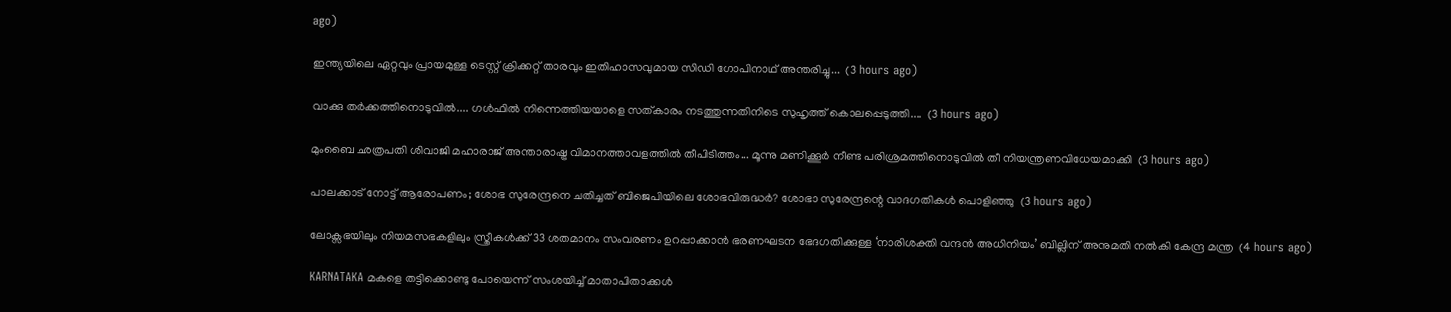ago)

ഇന്ത്യയിലെ ഏറ്റവും പ്രായമുള്ള ടെസ്റ്റ് ക്രിക്കറ്റ് താരവും ഇതിഹാസവുമായ സിഡി ഗോപിനാഥ് അന്തരിച്ചു...  (3 hours ago)

വാക്കു തർക്കത്തിനൊടുവിൽ.... ഗൾഫിൽ നിന്നെത്തിയയാളെ സത്‌കാരം നടത്തുന്നതിനിടെ സുഹൃത്ത് കൊലപ്പെടുത്തി....  (3 hours ago)

മുംബൈ ഛത്രപതി ശിവാജി മഹാരാജ് അന്താരാഷ്ട്ര വിമാനത്താവളത്തിൽ തീപിടിത്തം... മൂന്നു മണിക്കൂർ നീണ്ട പരിശ്രമത്തിനൊടുവിൽ തീ നിയന്ത്രണവിധേയമാക്കി  (3 hours ago)

പാലക്കാട് നോട്ട് ആരോപണം; ശോഭ സുരേന്ദ്രനെ ചതിച്ചത് ബിജെപിയിലെ ശോഭവിരുദ്ധർ? ശോഭാ സുരേന്ദ്രന്റെ വാദഗതികള്‍ പൊളിഞ്ഞു  (3 hours ago)

ലോക്സഭയിലും നിയമസഭകളിലും സ്ത്രീകൾക്ക് 33 ശതമാനം സംവരണം ഉറപ്പാക്കാൻ ഭരണഘടന ഭേദഗതിക്കുള്ള ‘നാരിശക്തി വന്ദൻ അധിനിയം’ ബില്ലിന് അനുമതി നൽകി കേന്ദ്ര മന്ത്ര  (4 hours ago)

KARNATAKA മകളെ തട്ടിക്കൊണ്ടു പോയെന്ന് സംശയിച്ച് മാതാപിതാക്കള്‍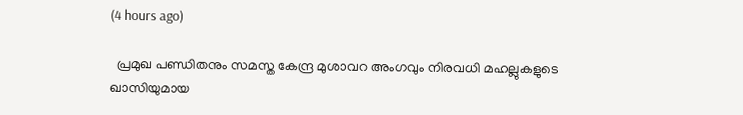(4 hours ago)

  പ്രമുഖ പണ്ഡിതനും സമസ്ത കേന്ദ്ര മുശാവറ അംഗവും നിരവധി മഹല്ലുകളുടെ ഖാസിയുമായ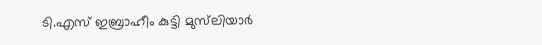ടി.എസ് ഇബ്രാഹീം കുട്ടി മുസ്‌ലിയാർ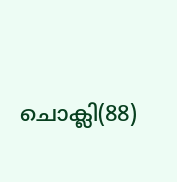ചൊക്ലി(88)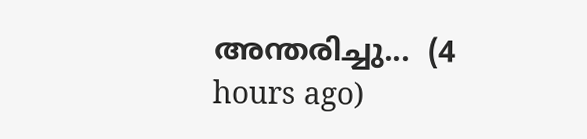അന്തരിച്ചു...  (4 hours ago)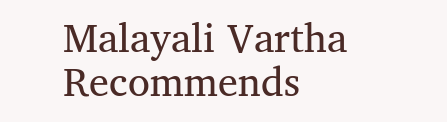Malayali Vartha Recommends